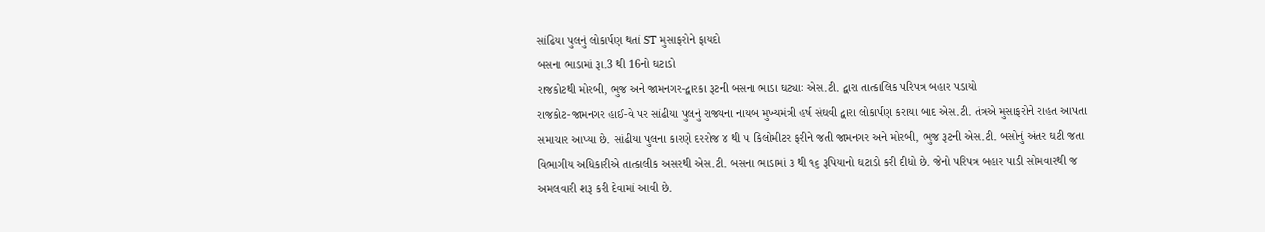સાંઢિયા પુલનું લોકાર્પણ થતાં ST મુસાફરોને ફાયદો
બસના ભાડામાં રૂા.3 થી 16નો ઘટાડો
રાજકોટથી મોરબી, ભુજ અને જામનગર-દ્વારકા રૂટની બસના ભાડા ઘટ્યાઃ એસ.ટી. દ્વારા તાત્કાલિક પરિપત્ર બહાર પડાયો
રાજકોટ-જામનગર હાઈ-વે પર સાંઢીયા પુલનું રાજ્યના નાયબ મુખ્યમંત્રી હર્ષ સંઘવી દ્વારા લોકાર્પણ કરાયા બાદ એસ.ટી. તંત્રએ મુસાફરોને રાહત આપતા સમાચાર આપ્યા છે. સાંઢીયા પુલના કારણે દરરોજ ૪ થી ૫ કિલોમીટર ફરીને જતી જામનગર અને મોરબી, ભુજ રૂટની એસ.ટી. બસોનું અંતર ઘટી જતા વિભાગીય અધિકારીએ તાત્કાલીક અસરથી એસ.ટી. બસના ભાડામાં ૩ થી ૧૬ રૂપિયાનો ઘટાડો કરી દીધો છે. જેનો પરિપત્ર બહાર પાડી સોમવારથી જ અમલવારી શરૂ કરી દેવામાં આવી છે.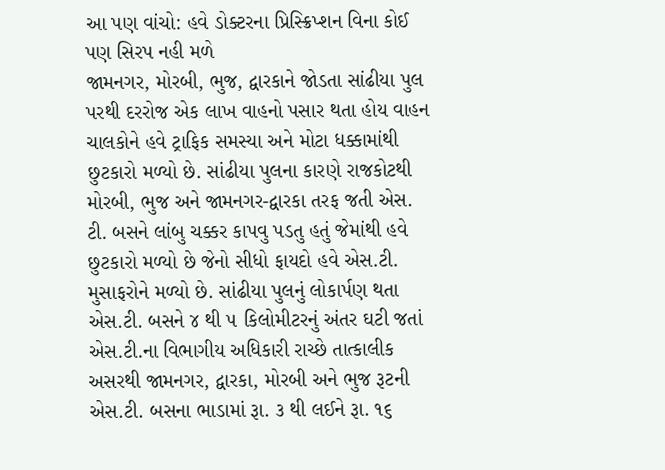આ પણ વાંચો: હવે ડોક્ટરના પ્રિસ્ક્રિપ્શન વિના કોઈ પણ સિરપ નહી મળે
જામનગર, મોરબી, ભુજ, દ્વારકાને જોડતા સાંઢીયા પુલ પરથી દરરોજ એક લાખ વાહનો પસાર થતા હોય વાહન ચાલકોને હવે ટ્રાફિક સમસ્યા અને મોટા ધક્કામાંથી છુટકારો મળ્યો છે. સાંઢીયા પુલના કારણે રાજકોટથી મોરબી, ભુજ અને જામનગર-દ્વારકા તરફ જતી એસ. ટી. બસને લાંબુ ચક્કર કાપવુ પડતુ હતું જેમાંથી હવે છુટકારો મળ્યો છે જેનો સીધો ફાયદો હવે એસ.ટી. મુસાફરોને મળ્યો છે. સાંઢીયા પુલનું લોકાર્પણ થતા એસ.ટી. બસને ૪ થી ૫ કિલોમીટરનું અંતર ઘટી જતાં એસ.ટી.ના વિભાગીય અધિકારી રાચ્છે તાત્કાલીક અસરથી જામનગર, દ્વારકા, મોરબી અને ભુજ રૂટની એસ.ટી. બસના ભાડામાં રૂા. ૩ થી લઈને રૂા. ૧૬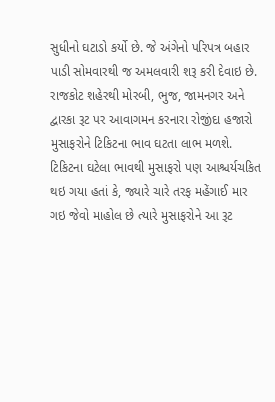સુધીનો ઘટાડો કર્યો છે. જે અંગેનો પરિપત્ર બહાર પાડી સોમવારથી જ અમલવારી શરૂ કરી દેવાઇ છે.
રાજકોટ શહેરથી મોરબી, ભુજ, જામનગર અને દ્વારકા રૂટ પર આવાગમન કરનારા રોજીંદા હજારો મુસાફરોને ટિકિટના ભાવ ઘટતા લાભ મળશે. ટિકિટના ઘટેલા ભાવથી મુસાફરો પણ આશ્ચર્યચકિત થઇ ગયા હતાં કે, જ્યારે ચારે તરફ મહેંગાઈ માર ગઇ જેવો માહોલ છે ત્યારે મુસાફરોને આ રૂટ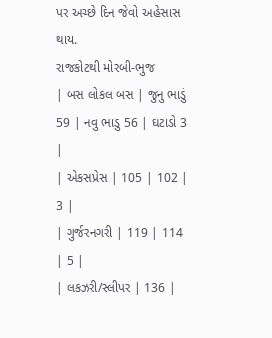પર અચ્છે દિન જેવો અહેસાસ થાય.
રાજકોટથી મોરબી-ભુજ
| બસ લોકલ બસ | જુનુ ભાડું 59 | નવુ ભાડુ 56 | ઘટાડો 3 |
| એકસપ્રેસ | 105 | 102 | 3 |
| ગુર્જરનગરી | 119 | 114 | 5 |
| લકઝરી/સ્લીપર | 136 |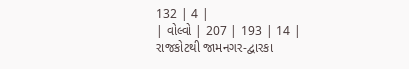132 | 4 |
| વોલ્વો | 207 | 193 | 14 |
રાજકોટથી જામનગર-દ્વારકા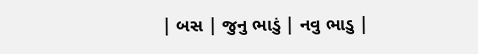| બસ | જુનુ ભાડું | નવુ ભાડુ |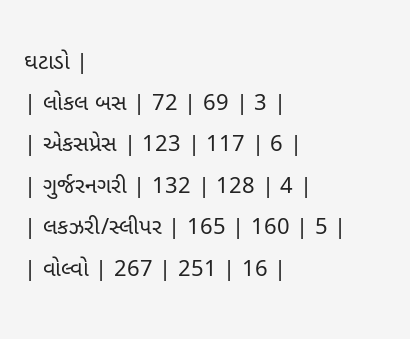ઘટાડો |
| લોકલ બસ | 72 | 69 | 3 |
| એકસપ્રેસ | 123 | 117 | 6 |
| ગુર્જરનગરી | 132 | 128 | 4 |
| લકઝરી/સ્લીપર | 165 | 160 | 5 |
| વોલ્વો | 267 | 251 | 16 |